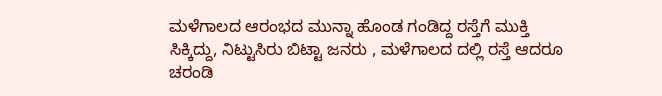ಮಳೆಗಾಲದ ಆರಂಭದ ಮುನ್ನಾ ಹೊಂಡ ಗಂಡಿದ್ದ ರಸ್ತೆಗೆ ಮುಕ್ತಿ ಸಿಕ್ಕಿದ್ದು, ನಿಟ್ಟುಸಿರು ಬಿಟ್ಟಾ ಜನರು , ಮಳೆಗಾಲದ ದಲ್ಲಿ ರಸ್ತೆ ಆದರೂ ಚರಂಡಿ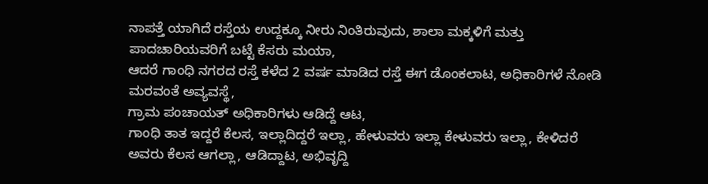ನಾಪತ್ತೆ ಯಾಗಿದೆ ರಸ್ತೆಯ ಉದ್ದಕ್ಕೂ ನೀರು ನಿಂತಿರುವುದು, ಶಾಲಾ ಮಕ್ಕಳಿಗೆ ಮತ್ತು ಪಾದಚಾರಿಯವರಿಗೆ ಬಟ್ಟೆ ಕೆಸರು ಮಯಾ,
ಆದರೆ ಗಾಂಧಿ ನಗರದ ರಸ್ತೆ ಕಳೆದ 2 ವರ್ಷ ಮಾಡಿದ ರಸ್ತೆ ಈಗ ಡೊಂಕಲಾಟ, ಅಧಿಕಾರಿಗಳೆ ನೋಡಿ ಮರವಂತೆ ಅವ್ಯವಸ್ಥೆ,
ಗ್ರಾಮ ಪಂಚಾಯತ್ ಅಧಿಕಾರಿಗಳು ಆಡಿದ್ದೆ ಆಟ,
ಗಾಂಧಿ ತಾತ ಇದ್ದರೆ ಕೆಲಸ, ಇಲ್ಲಾದಿದ್ದರೆ ಇಲ್ಲಾ, ಹೇಳುವರು ಇಲ್ಲಾ ಕೇಳುವರು ಇಲ್ಲಾ, ಕೇಳಿದರೆ ಅವರು ಕೆಲಸ ಆಗಲ್ಲಾ, ಆಡಿದ್ದಾಟ, ಅಭಿವೃದ್ದಿ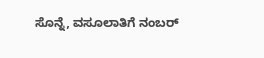ಸೊನ್ನೆ, ವಸೂಲಾತಿಗೆ ನಂಬರ್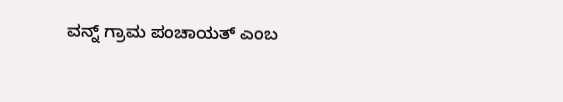ವನ್ನ್ ಗ್ರಾಮ ಪಂಚಾಯತ್ ಎಂಬ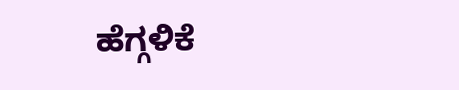ಹೆಗ್ಗಳಿಕೆ